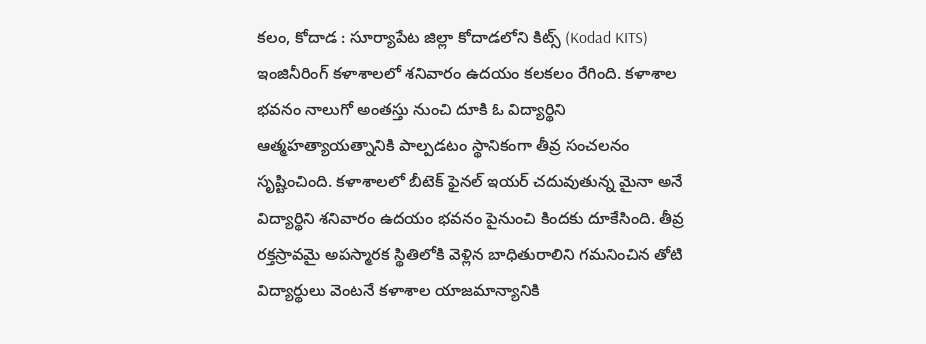కలం, కోదాడ : సూర్యాపేట జిల్లా కోదాడలోని కిట్స్ (Kodad KITS) ఇంజినీరింగ్ కళాశాలలో శనివారం ఉదయం కలకలం రేగింది. కళాశాల భవనం నాలుగో అంతస్తు నుంచి దూకి ఓ విద్యార్థిని ఆత్మహత్యాయత్నానికి పాల్పడటం స్థానికంగా తీవ్ర సంచలనం సృష్టించింది. కళాశాలలో బీటెక్ ఫైనల్ ఇయర్ చదువుతున్న మైనా అనే విద్యార్థిని శనివారం ఉదయం భవనం పైనుంచి కిందకు దూకేసింది. తీవ్ర రక్తస్రావమై అపస్మారక స్థితిలోకి వెళ్లిన బాధితురాలిని గమనించిన తోటి విద్యార్థులు వెంటనే కళాశాల యాజమాన్యానికి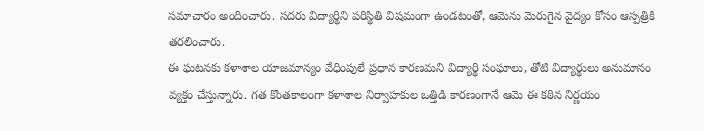సమాచారం అందించారు. సదరు విద్యార్థిని పరిస్థితి విషమంగా ఉండటంతో, ఆమెను మెరుగైన వైద్యం కోసం ఆస్పత్రికి తరలించారు.
ఈ ఘటనకు కళాశాల యాజమాన్యం వేధింపులే ప్రధాన కారణమని విద్యార్థి సంఘాలు, తోటి విద్యార్థులు అనుమానం వ్యక్తం చేస్తున్నారు. గత కొంతకాలంగా కళాశాల నిర్వాహకుల ఒత్తిడి కారణంగానే ఆమె ఈ కఠిన నిర్ణయం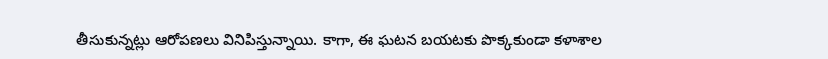తీసుకున్నట్లు ఆరోపణలు వినిపిస్తున్నాయి. కాగా, ఈ ఘటన బయటకు పొక్కకుండా కళాశాల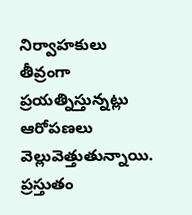నిర్వాహకులు తీవ్రంగా ప్రయత్నిస్తున్నట్లు ఆరోపణలు వెల్లువెత్తుతున్నాయి. ప్రస్తుతం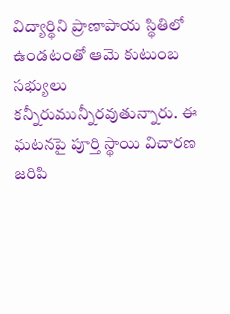విద్యార్థిని ప్రాణాపాయ స్థితిలో ఉండటంతో ఆమె కుటుంబ సభ్యులు కన్నీరుమున్నీరవుతున్నారు. ఈ ఘటనపై పూర్తి స్థాయి విచారణ జరిపి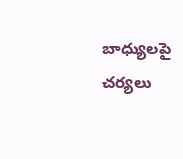బాధ్యులపై చర్యలు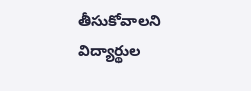తీసుకోవాలని విద్యార్థుల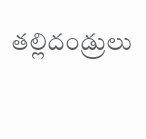తల్లిదండ్రులు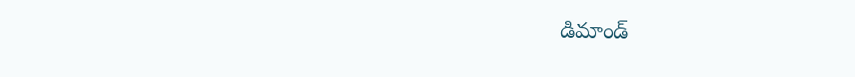డిమాండ్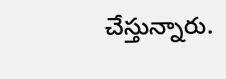చేస్తున్నారు.